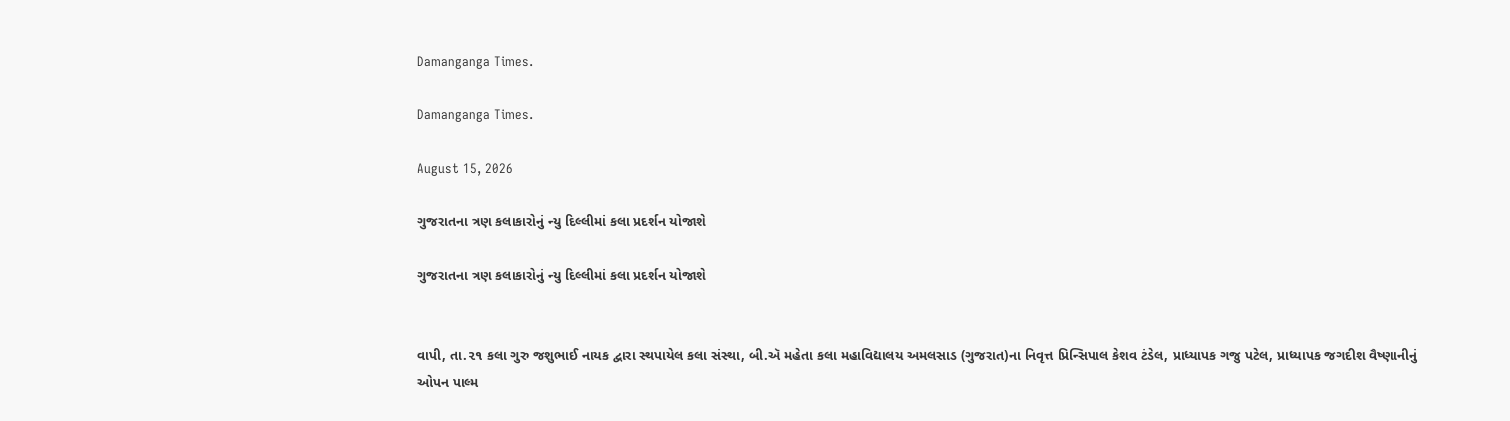Damanganga Times.

Damanganga Times.

August 15, 2026

ગુજરાતના ત્રણ કલાકારોનું ન્યુ દિલ્લીમાં કલા પ્રદર્શન યોજાશે

ગુજરાતના ત્રણ કલાકારોનું ન્યુ દિલ્લીમાં કલા પ્રદર્શન યોજાશે


વાપી, તા.૨૧ કલા ગુરુ જશુભાઈ નાયક દ્વારા સ્થપાયેલ કલા સંસ્થા, બી.ઍ મહેતા કલા મહાવિદ્યાલય અમલસાડ (ગુજરાત)ના નિવૃત્ત પ્રિન્સિપાલ કેશવ ટંડેલ, પ્રાધ્યાપક ગજુ પટેલ, પ્રાધ્યાપક જગદીશ વૈષ્ણાનીનું ઓપન પાલ્મ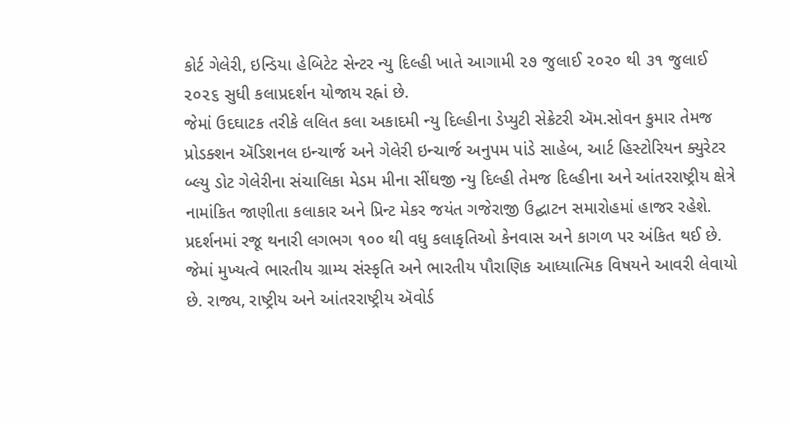કોર્ટ ગેલેરી, ઇન્ડિયા હેબિટેટ સેન્ટર ન્યુ દિલ્હી ખાતે આગામી ૨૭ જુલાઈ ૨૦૨૦ થી ૩૧ જુલાઈ ૨૦૨૬ સુધી કલાપ્રદર્શન યોજાય રહ્નાં છે.
જેમાં ઉદઘાટક તરીકે લલિત કલા અકાદમી ન્યુ દિલ્હીના ડેપ્યુટી સેક્રેટરી ઍમ.સોવન કુમાર તેમજ પ્રોડક્શન ઍડિશનલ ઇન્ચાર્જ અને ગેલેરી ઇન્ચાર્જ અનુપમ પાંડે સાહેબ, આર્ટ હિસ્ટોરિયન ક્યુરેટર બ્લ્યુ ડોટ ગેલેરીના સંચાલિકા મેડમ મીના સીંઘજી ન્યુ દિલ્હી તેમજ દિલ્હીના અને આંતરરાષ્ટ્રીય ક્ષેત્રે નામાંકિત જાણીતા કલાકાર અને પ્રિન્ટ મેકર જયંત ગજેરાજી ઉદ્ઘાટન સમારોહમાં હાજર રહેશે.
પ્રદર્શનમાં રજૂ થનારી લગભગ ૧૦૦ થી વધુ કલાકૃતિઓ કેનવાસ અને કાગળ પર અંકિત થઈ છે.
જેમાં મુખ્યત્વે ભારતીય ગ્રામ્ય સંસ્કૃતિ અને ભારતીય પૌરાણિક આધ્યાત્મિક વિષયને આવરી લેવાયો છે. રાજ્ય, રાષ્ટ્રીય અને આંતરરાષ્ટ્રીય ઍવોર્ડ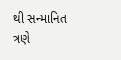થી સન્માનિત ત્રણે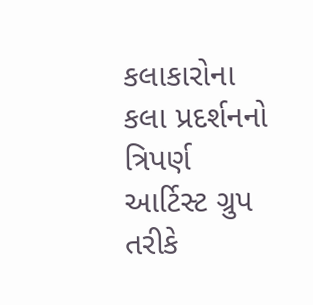કલાકારોના કલા પ્રદર્શનનો ત્રિપર્ણ આર્ટિસ્ટ ગ્રુપ તરીકે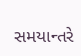સમયાન્તરે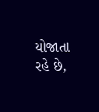યોજાતા રહે છે,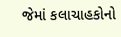જેમાં કલાચાહકોનો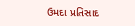ઉમદા પ્રતિસાદ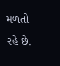મળતો રહે છે.